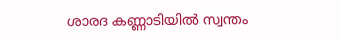ശാരദ കണ്ണാടിയിൽ സ്വന്തം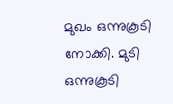മുഖം ഒന്നുകൂടി നോക്കി. മുടി ഒന്നുകൂടി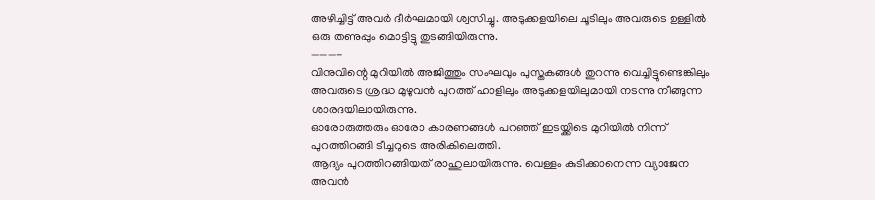അഴിച്ചിട്ട് അവർ ദീർഘമായി ശ്വസിച്ചു. അടുക്കളയിലെ ചൂടിലും അവരുടെ ഉള്ളിൽ ഒരു തണുപ്പും മൊട്ടിട്ടു തുടങ്ങിയിരുന്നു.
———-
വിനുവിന്റെ മുറിയിൽ അജിത്തും സംഘവും പുസ്തകങ്ങൾ തുറന്നു വെച്ചിട്ടുണ്ടെങ്കിലും അവരുടെ ശ്രദ്ധ മുഴുവൻ പുറത്ത് ഹാളിലും അടുക്കളയിലുമായി നടന്നു നീങ്ങുന്ന ശാരദയിലായിരുന്നു.
ഓരോരുത്തരും ഓരോ കാരണങ്ങൾ പറഞ്ഞ് ഇടയ്ക്കിടെ മുറിയിൽ നിന്ന് പുറത്തിറങ്ങി ടീച്ചറുടെ അരികിലെത്തി.
ആദ്യം പുറത്തിറങ്ങിയത് രാഹുലായിരുന്നു. വെള്ളം കുടിക്കാനെന്ന വ്യാജേന അവൻ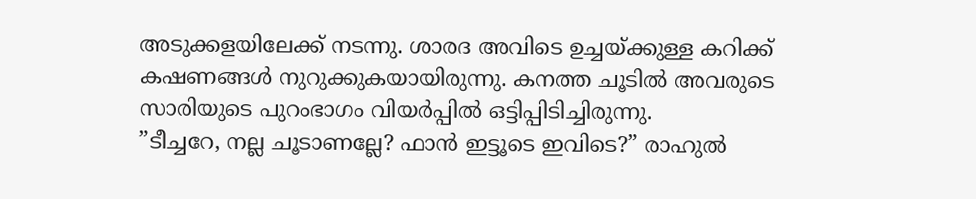അടുക്കളയിലേക്ക് നടന്നു. ശാരദ അവിടെ ഉച്ചയ്ക്കുള്ള കറിക്ക് കഷണങ്ങൾ നുറുക്കുകയായിരുന്നു. കനത്ത ചൂടിൽ അവരുടെ സാരിയുടെ പുറംഭാഗം വിയർപ്പിൽ ഒട്ടിപ്പിടിച്ചിരുന്നു.
”ടീച്ചറേ, നല്ല ചൂടാണല്ലേ? ഫാൻ ഇട്ടൂടെ ഇവിടെ?” രാഹുൽ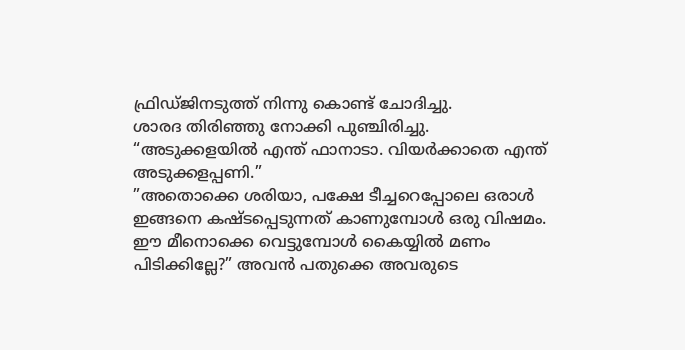ഫ്രിഡ്ജിനടുത്ത് നിന്നു കൊണ്ട് ചോദിച്ചു.
ശാരദ തിരിഞ്ഞു നോക്കി പുഞ്ചിരിച്ചു. “അടുക്കളയിൽ എന്ത് ഫാനാടാ. വിയർക്കാതെ എന്ത് അടുക്കളപ്പണി.”
”അതൊക്കെ ശരിയാ, പക്ഷേ ടീച്ചറെപ്പോലെ ഒരാൾ ഇങ്ങനെ കഷ്ടപ്പെടുന്നത് കാണുമ്പോൾ ഒരു വിഷമം. ഈ മീനൊക്കെ വെട്ടുമ്പോൾ കൈയ്യിൽ മണം പിടിക്കില്ലേ?” അവൻ പതുക്കെ അവരുടെ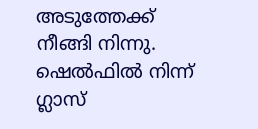അടുത്തേക്ക് നീങ്ങി നിന്നു.
ഷെൽഫിൽ നിന്ന് ഗ്ലാസ്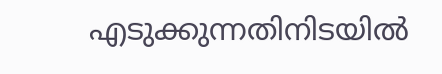എടുക്കുന്നതിനിടയിൽ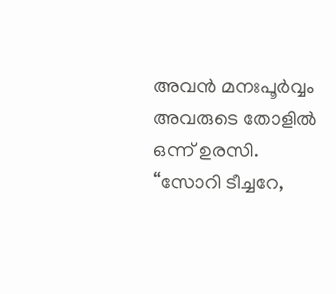അവൻ മനഃപൂർവ്വം അവരുടെ തോളിൽ ഒന്ന് ഉരസി. “സോറി ടീച്ചറേ,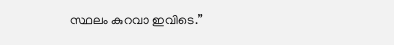സ്ഥലം കുറവാ ഇവിടെ.”